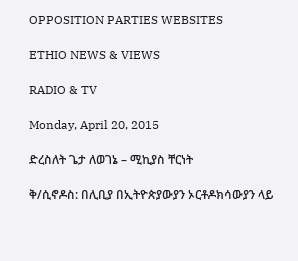OPPOSITION PARTIES WEBSITES

ETHIO NEWS & VIEWS

RADIO & TV

Monday, April 20, 2015

ድረስለት ጌታ ለወገኔ – ሚኪያስ ቸርነት

ቅ/ሲኖዶስ: በሊቢያ በኢትዮጵያውያን ኦርቶዶክሳውያን ላይ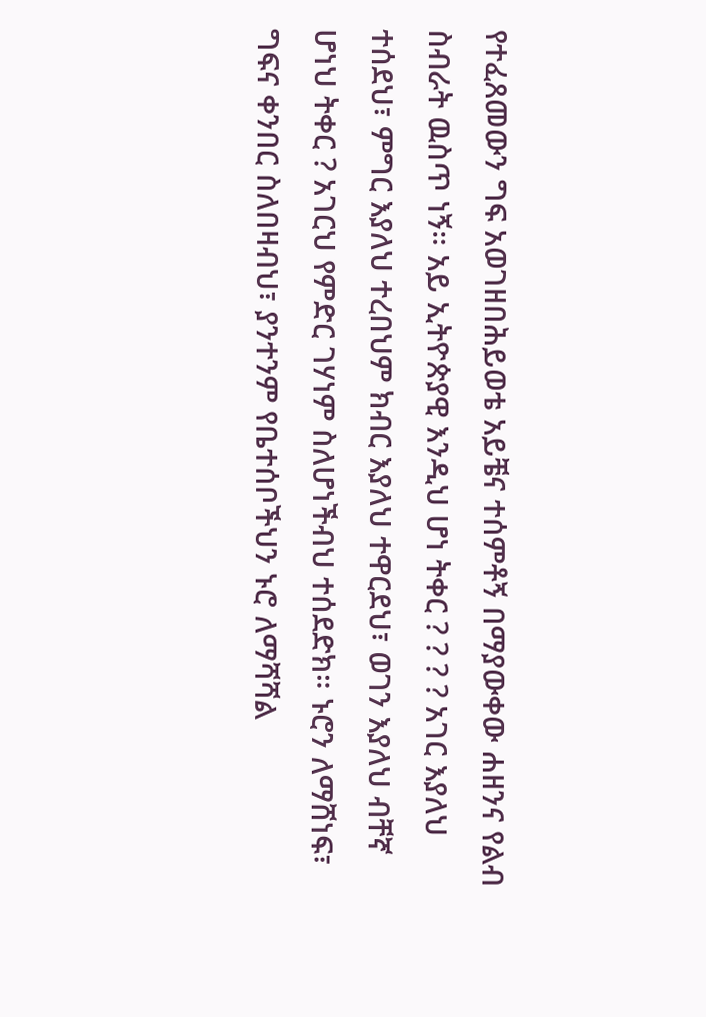የተፈጸመውን ግፍ አወገዘበሕይወቴ አይቼና ተሰምቶኝ በማያውቀው ሐዘንና የልብ ስብራት ዉስጥ ነኝ። አይ ኢትዮጵያዊ እንዲህ ሆነ ትቀር ? ? ? ? አገር እያለህ ተሰደህ፣ ምግር እያለህ ተረበህም ክብር እያለህ ተዋርደህ፣ ወገን እያለህ ብቸኛ ሆነህ ትቀር ? አገርህ የምድር ገሃነም ስለሆነችብህ ተሰደድክ። ኑሮን ለማሸነፍ፣ ግፍና ቀንበር ስለበዛብህ፣ ያንተንም የቤተሰቦችህን ኑሮ ለማሻሻል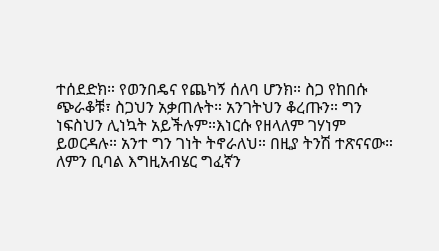ተሰደድክ። የወንበዴና የጨካኝ ሰለባ ሆንክ። ስጋ የከበሱ ጭራቆቹ፣ ስጋህን አቃጠሉት። አንገትህን ቆረጡን። ግን ነፍስህን ሊነኳት አይችሉም።እነርሱ የዘላለም ገሃነም ይወርዳሉ። አንተ ግን ገነት ትኖራለህ። በዚያ ትንሽ ተጽናናው። ለምን ቢባል እግዚአብሄር ግፈኛን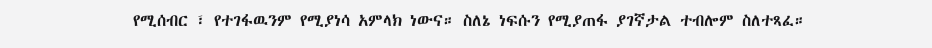የሚሰብር ፣ የተገፋዉንም የሚያነሳ አምላክ ነውና። ስለኔ ነፍሱን የሚያጠፋ ያገኛታል ተብሎም ስለተጻፈ።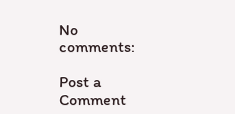No comments:

Post a Comment